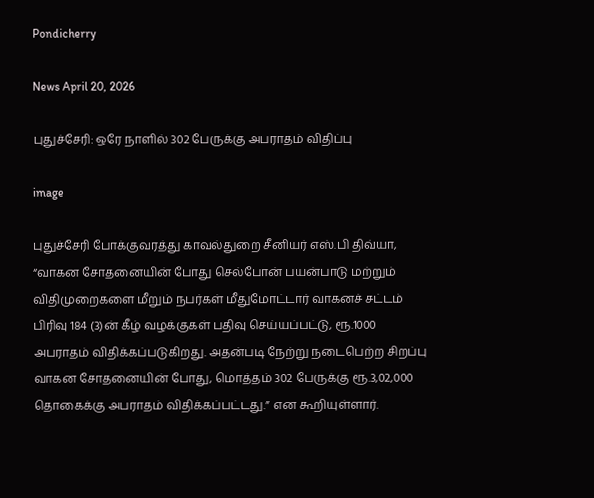Pondicherry

News April 20, 2026

புதுச்சேரி: ஒரே நாளில் 302 பேருக்கு அபராதம் விதிப்பு

image

புதுச்சேரி போக்குவரத்து காவல்துறை சீனியர் எஸ்.பி திவ்யா, “வாகன சோதனையின் போது செல்போன் பயன்பாடு மற்றும் விதிமுறைகளை மீறும் நபர்கள் மீதுமோட்டார் வாகனச் சட்டம் பிரிவு 184 (3)ன் கீழ் வழக்குகள் பதிவு செய்யப்பட்டு, ரூ.1000 அபராதம் விதிக்கப்படுகிறது. அதன்படி நேற்று நடைபெற்ற சிறப்பு வாகன சோதனையின் போது, மொத்தம் 302 பேருக்கு ரூ.3,02,000 தொகைக்கு அபராதம் விதிக்கப்பட்டது.” என கூறியுள்ளார்.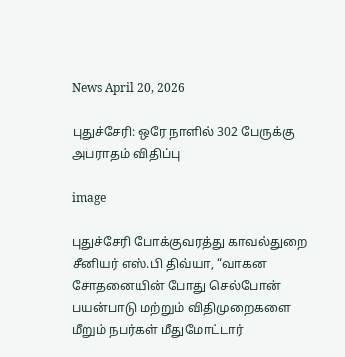News April 20, 2026

புதுச்சேரி: ஒரே நாளில் 302 பேருக்கு அபராதம் விதிப்பு

image

புதுச்சேரி போக்குவரத்து காவல்துறை சீனியர் எஸ்.பி திவ்யா, “வாகன சோதனையின் போது செல்போன் பயன்பாடு மற்றும் விதிமுறைகளை மீறும் நபர்கள் மீதுமோட்டார்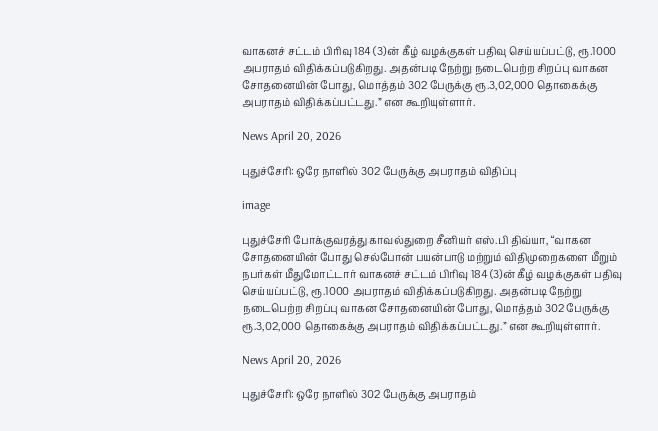வாகனச் சட்டம் பிரிவு 184 (3)ன் கீழ் வழக்குகள் பதிவு செய்யப்பட்டு, ரூ.1000 அபராதம் விதிக்கப்படுகிறது. அதன்படி நேற்று நடைபெற்ற சிறப்பு வாகன சோதனையின் போது, மொத்தம் 302 பேருக்கு ரூ.3,02,000 தொகைக்கு அபராதம் விதிக்கப்பட்டது.” என கூறியுள்ளார்.

News April 20, 2026

புதுச்சேரி: ஒரே நாளில் 302 பேருக்கு அபராதம் விதிப்பு

image

புதுச்சேரி போக்குவரத்து காவல்துறை சீனியர் எஸ்.பி திவ்யா, “வாகன சோதனையின் போது செல்போன் பயன்பாடு மற்றும் விதிமுறைகளை மீறும் நபர்கள் மீதுமோட்டார் வாகனச் சட்டம் பிரிவு 184 (3)ன் கீழ் வழக்குகள் பதிவு செய்யப்பட்டு, ரூ.1000 அபராதம் விதிக்கப்படுகிறது. அதன்படி நேற்று நடைபெற்ற சிறப்பு வாகன சோதனையின் போது, மொத்தம் 302 பேருக்கு ரூ.3,02,000 தொகைக்கு அபராதம் விதிக்கப்பட்டது.” என கூறியுள்ளார்.

News April 20, 2026

புதுச்சேரி: ஒரே நாளில் 302 பேருக்கு அபராதம்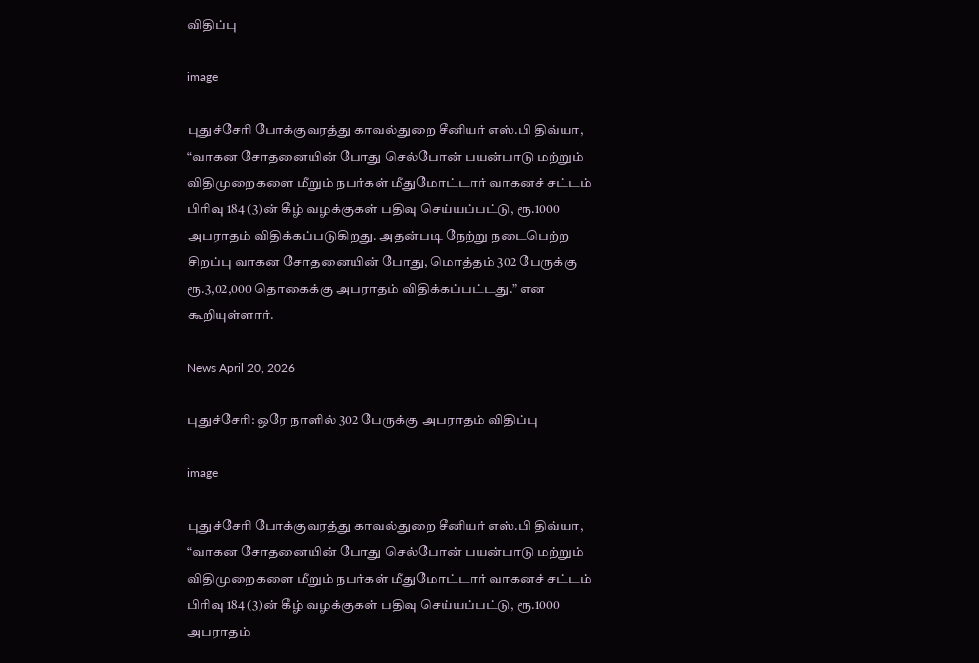விதிப்பு

image

புதுச்சேரி போக்குவரத்து காவல்துறை சீனியர் எஸ்.பி திவ்யா, “வாகன சோதனையின் போது செல்போன் பயன்பாடு மற்றும் விதிமுறைகளை மீறும் நபர்கள் மீதுமோட்டார் வாகனச் சட்டம் பிரிவு 184 (3)ன் கீழ் வழக்குகள் பதிவு செய்யப்பட்டு, ரூ.1000 அபராதம் விதிக்கப்படுகிறது. அதன்படி நேற்று நடைபெற்ற சிறப்பு வாகன சோதனையின் போது, மொத்தம் 302 பேருக்கு ரூ.3,02,000 தொகைக்கு அபராதம் விதிக்கப்பட்டது.” என கூறியுள்ளார்.

News April 20, 2026

புதுச்சேரி: ஒரே நாளில் 302 பேருக்கு அபராதம் விதிப்பு

image

புதுச்சேரி போக்குவரத்து காவல்துறை சீனியர் எஸ்.பி திவ்யா, “வாகன சோதனையின் போது செல்போன் பயன்பாடு மற்றும் விதிமுறைகளை மீறும் நபர்கள் மீதுமோட்டார் வாகனச் சட்டம் பிரிவு 184 (3)ன் கீழ் வழக்குகள் பதிவு செய்யப்பட்டு, ரூ.1000 அபராதம்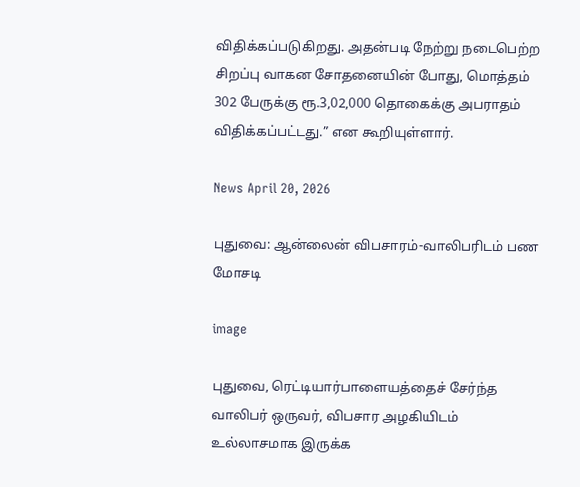விதிக்கப்படுகிறது. அதன்படி நேற்று நடைபெற்ற சிறப்பு வாகன சோதனையின் போது, மொத்தம் 302 பேருக்கு ரூ.3,02,000 தொகைக்கு அபராதம் விதிக்கப்பட்டது.” என கூறியுள்ளார்.

News April 20, 2026

புதுவை: ஆன்லைன் விபசாரம்-வாலிபரிடம் பண மோசடி

image

புதுவை, ரெட்டியார்பாளையத்தைச் சேர்ந்த வாலிபர் ஒருவர், விபசார அழகியிடம் உல்லாசமாக இருக்க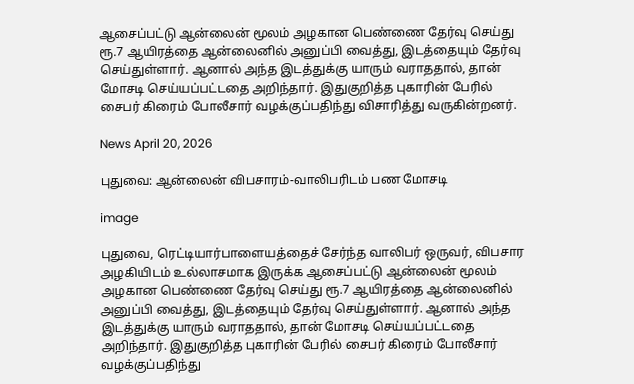ஆசைப்பட்டு ஆன்லைன் மூலம் அழகான பெண்ணை தேர்வு செய்து ரூ.7 ஆயிரத்தை ஆன்லைனில் அனுப்பி வைத்து, இடத்தையும் தேர்வு செய்துள்ளார். ஆனால் அந்த இடத்துக்கு யாரும் வராததால், தான் மோசடி செய்யப்பட்டதை அறிந்தார். இதுகுறித்த புகாரின் பேரில் சைபர் கிரைம் போலீசார் வழக்குப்பதிந்து விசாரித்து வருகின்றனர்.

News April 20, 2026

புதுவை: ஆன்லைன் விபசாரம்-வாலிபரிடம் பண மோசடி

image

புதுவை, ரெட்டியார்பாளையத்தைச் சேர்ந்த வாலிபர் ஒருவர், விபசார அழகியிடம் உல்லாசமாக இருக்க ஆசைப்பட்டு ஆன்லைன் மூலம் அழகான பெண்ணை தேர்வு செய்து ரூ.7 ஆயிரத்தை ஆன்லைனில் அனுப்பி வைத்து, இடத்தையும் தேர்வு செய்துள்ளார். ஆனால் அந்த இடத்துக்கு யாரும் வராததால், தான் மோசடி செய்யப்பட்டதை அறிந்தார். இதுகுறித்த புகாரின் பேரில் சைபர் கிரைம் போலீசார் வழக்குப்பதிந்து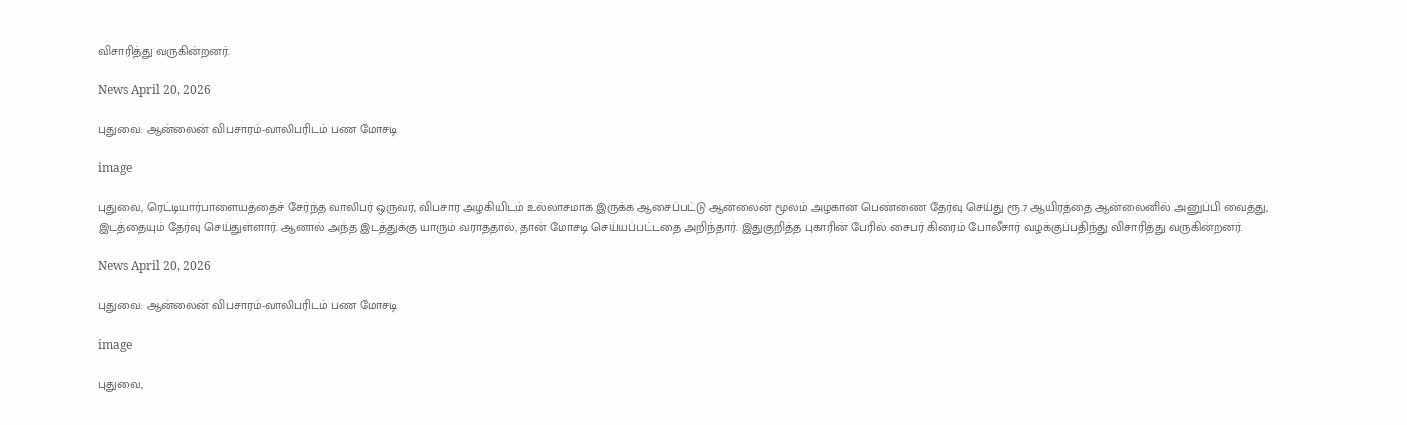விசாரித்து வருகின்றனர்.

News April 20, 2026

புதுவை: ஆன்லைன் விபசாரம்-வாலிபரிடம் பண மோசடி

image

புதுவை, ரெட்டியார்பாளையத்தைச் சேர்ந்த வாலிபர் ஒருவர், விபசார அழகியிடம் உல்லாசமாக இருக்க ஆசைப்பட்டு ஆன்லைன் மூலம் அழகான பெண்ணை தேர்வு செய்து ரூ.7 ஆயிரத்தை ஆன்லைனில் அனுப்பி வைத்து, இடத்தையும் தேர்வு செய்துள்ளார். ஆனால் அந்த இடத்துக்கு யாரும் வராததால், தான் மோசடி செய்யப்பட்டதை அறிந்தார். இதுகுறித்த புகாரின் பேரில் சைபர் கிரைம் போலீசார் வழக்குப்பதிந்து விசாரித்து வருகின்றனர்.

News April 20, 2026

புதுவை: ஆன்லைன் விபசாரம்-வாலிபரிடம் பண மோசடி

image

புதுவை,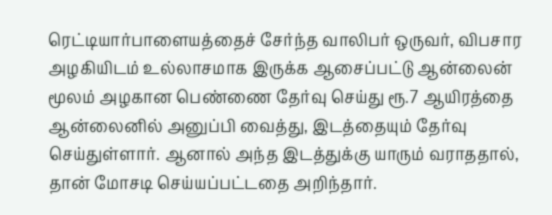ரெட்டியார்பாளையத்தைச் சேர்ந்த வாலிபர் ஒருவர், விபசார அழகியிடம் உல்லாசமாக இருக்க ஆசைப்பட்டு ஆன்லைன் மூலம் அழகான பெண்ணை தேர்வு செய்து ரூ.7 ஆயிரத்தை ஆன்லைனில் அனுப்பி வைத்து, இடத்தையும் தேர்வு செய்துள்ளார். ஆனால் அந்த இடத்துக்கு யாரும் வராததால், தான் மோசடி செய்யப்பட்டதை அறிந்தார்.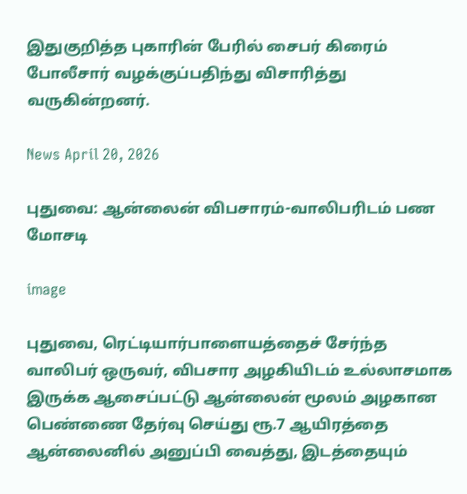இதுகுறித்த புகாரின் பேரில் சைபர் கிரைம் போலீசார் வழக்குப்பதிந்து விசாரித்து வருகின்றனர்.

News April 20, 2026

புதுவை: ஆன்லைன் விபசாரம்-வாலிபரிடம் பண மோசடி

image

புதுவை, ரெட்டியார்பாளையத்தைச் சேர்ந்த வாலிபர் ஒருவர், விபசார அழகியிடம் உல்லாசமாக இருக்க ஆசைப்பட்டு ஆன்லைன் மூலம் அழகான பெண்ணை தேர்வு செய்து ரூ.7 ஆயிரத்தை ஆன்லைனில் அனுப்பி வைத்து, இடத்தையும்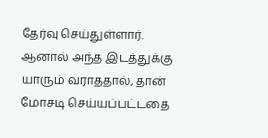தேர்வு செய்துள்ளார். ஆனால் அந்த இடத்துக்கு யாரும் வராததால், தான் மோசடி செய்யப்பட்டதை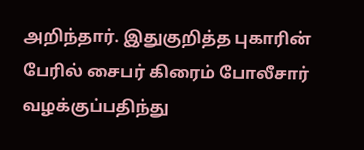அறிந்தார். இதுகுறித்த புகாரின் பேரில் சைபர் கிரைம் போலீசார் வழக்குப்பதிந்து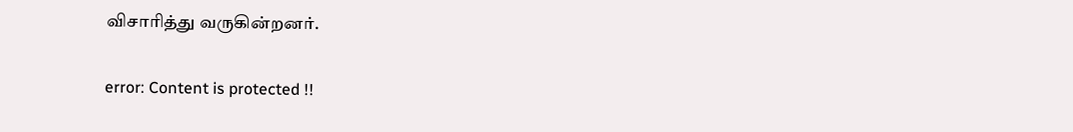விசாரித்து வருகின்றனர்.

error: Content is protected !!